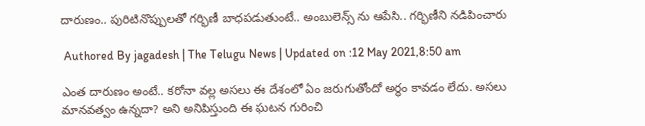దారుణం.. పురిటినొప్పులతో గర్భిణీ బాధపడుతుంటే.. అంబులెన్స్ ను ఆపేసి.. గర్భిణీని నడిపించారు

 Authored By jagadesh | The Telugu News | Updated on :12 May 2021,8:50 am

ఎంత దారుణం అంటే.. కరోనా వల్ల అసలు ఈ దేశంలో ఏం జరుగుతోందో అర్థం కావడం లేదు. అసలు మానవత్వం ఉన్నదా? అని అనిపిస్తుంది ఈ ఘటన గురించి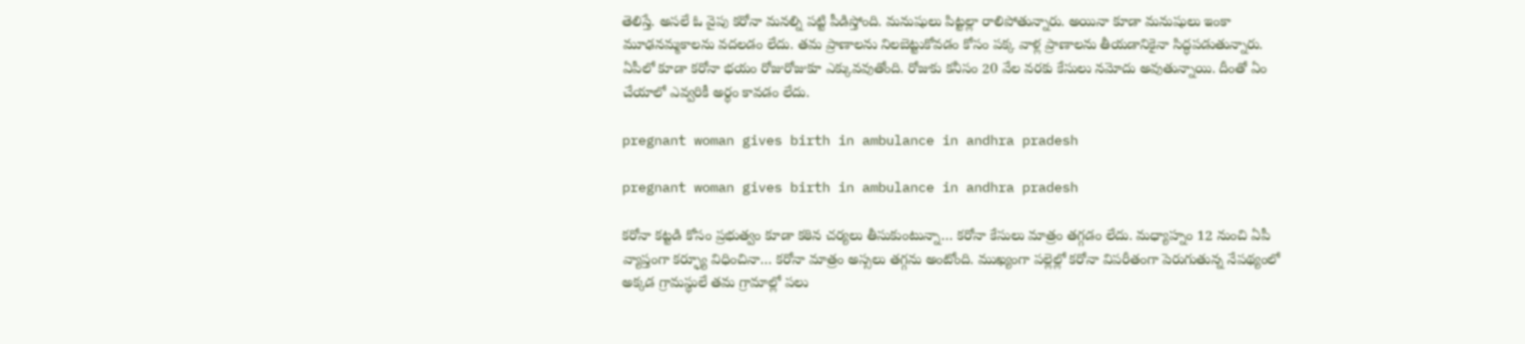తెలిస్తే. అసలే ఓ వైపు కరోనా మనల్ని పట్టి పీడిస్తోంది. మనుషులు పిట్టల్లా రాలిపోతున్నారు. అయినా కూడా మనుషులు ఇంకా మూఢనమ్మకాలను వదలడం లేదు. తమ ప్రాణాలను నిలబెట్టుకోవడం కోసం పక్క వాళ్ల ప్రాణాలను తీయడానికైనా సిద్ధపడుతున్నారు. ఏపీలో కూడా కరోనా భయం రోజురోజుకూ ఎక్కువవుతోంది. రోజుకు కనీసం 20 వేల వరకు కేసులు నమోదు అవుతున్నాయి. దీంతో ఏం చేయాలో ఎవ్వరికీ అర్థం కావడం లేదు.

pregnant woman gives birth in ambulance in andhra pradesh

pregnant woman gives birth in ambulance in andhra pradesh

కరోనా కట్టడి కోసం ప్రభుత్వం కూడా కఠిన చర్యలు తీసుకుంటున్నా… కరోనా కేసులు మాత్రం తగ్గడం లేదు. మధ్యాహ్నం 12 నుంచి ఏపీ వ్యాప్తంగా కర్ఫ్యూ విధించినా… కరోనా మాత్రం అస్సలు తగ్గను అంటోంది. ముఖ్యంగా పల్లెల్లో కరోనా విపరీతంగా పెరుగుతున్న నేపథ్యంలో అక్కడ గ్రామస్థులే తమ గ్రామాల్లో పలు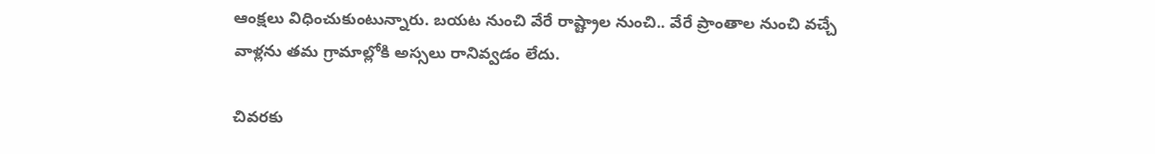ఆంక్షలు విధించుకుంటున్నారు. బయట నుంచి వేరే రాష్ట్రాల నుంచి.. వేరే ప్రాంతాల నుంచి వచ్చే వాళ్లను తమ గ్రామాల్లోకి అస్సలు రానివ్వడం లేదు.

చివరకు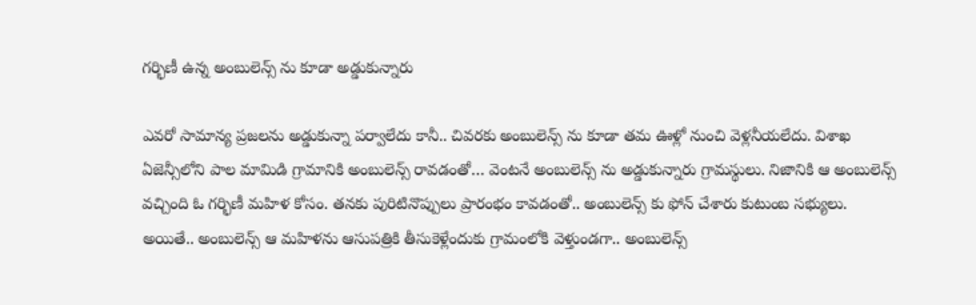గర్భిణీ ఉన్న అంబులెన్స్ ను కూడా అడ్డుకున్నారు

ఎవరో సామాన్య ప్రజలను అడ్డుకున్నా పర్వాలేదు కానీ.. చివరకు అంబులెన్స్ ను కూడా తమ ఊళ్లో నుంచి వెళ్లనీయలేదు. విశాఖ ఏజెన్సీలోని పాల మామిడి గ్రామానికి అంబులెన్స్ రావడంతో… వెంటనే అంబులెన్స్ ను అడ్డుకున్నారు గ్రామస్థులు. నిజానికి ఆ అంబులెన్స్ వచ్చింది ఓ గర్భిణీ మహిళ కోసం. తనకు పురిటినొప్పులు ప్రారంభం కావడంతో.. అంబులెన్స్ కు ఫోన్ చేశారు కుటుంబ సభ్యులు. అయితే.. అంబులెన్స్ ఆ మహిళను ఆసుపత్రికి తీసుకెళ్లేందుకు గ్రామంలోకి వెళ్తుండగా.. అంబులెన్స్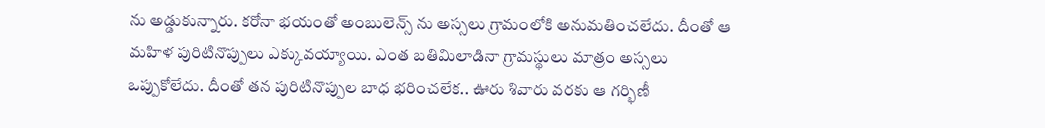ను అడ్డుకున్నారు. కరోనా భయంతో అంబులెన్స్ ను అస్సలు గ్రామంలోకి అనుమతించలేదు. దీంతో ఆ మహిళ పురిటినొప్పులు ఎక్కువయ్యాయి. ఎంత బతిమిలాడినా గ్రామస్థులు మాత్రం అస్సలు ఒప్పుకోలేదు. దీంతో తన పురిటినొప్పుల బాధ భరించలేక.. ఊరు శివారు వరకు ఆ గర్భిణీ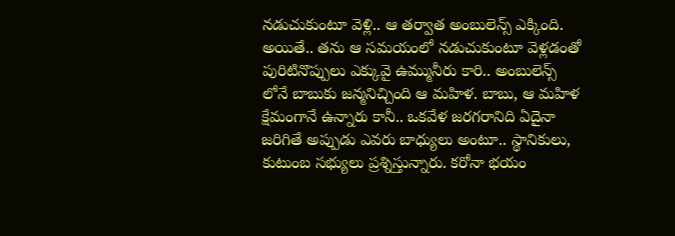నడుచుకుంటూ వెళ్లి.. ఆ తర్వాత అంబులెన్స్ ఎక్కింది. అయితే.. తను ఆ సమయంలో నడుచుకుంటూ వెళ్లడంతో పురిటినొప్పులు ఎక్కువై ఉమ్మునీరు కారి.. అంబులెన్స్ లోనే బాబుకు జన్మనిచ్చింది ఆ మహిళ. బాబు, ఆ మహిళ క్షేమంగానే ఉన్నారు కానీ.. ఒకవేళ జరగరానిది ఏదైనా జరిగితే అప్పుడు ఎవరు బాధ్యులు అంటూ.. స్థానికులు, కుటుంబ సభ్యులు ప్రశ్నిస్తున్నారు. కరోనా భయం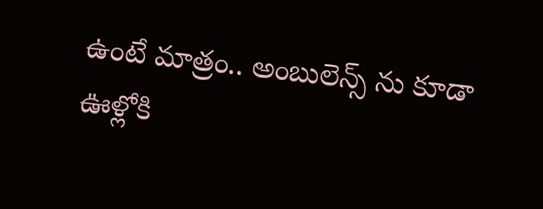ఉంటే మాత్రం.. అంబులెన్స్ ను కూడా ఊళ్లోకి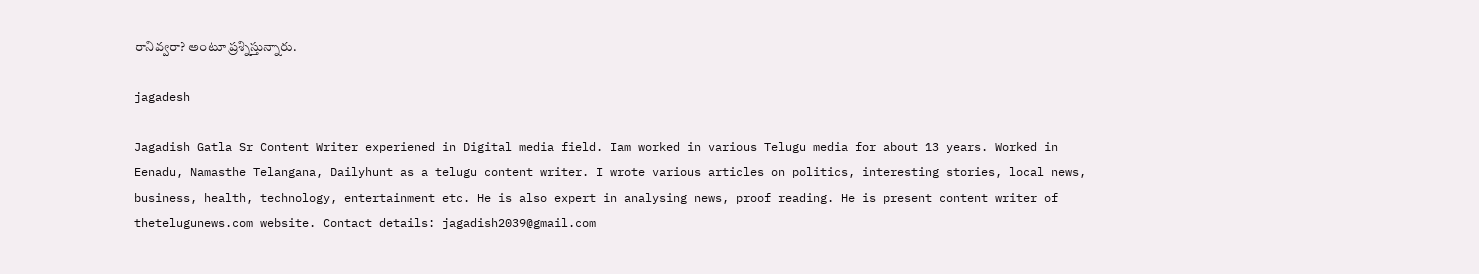రానివ్వరా? అంటూ ప్రశ్నిస్తున్నారు.

jagadesh

Jagadish Gatla Sr Content Writer experiened in Digital media field. Iam worked in various Telugu media for about 13 years. Worked in Eenadu, Namasthe Telangana, Dailyhunt as a telugu content writer. I wrote various articles on politics, interesting stories, local news, business, health, technology, entertainment etc. He is also expert in analysing news, proof reading. He is present content writer of thetelugunews.com website. Contact details: jagadish2039@gmail.com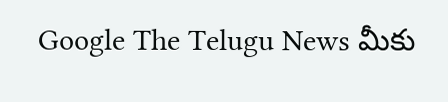Google The Telugu News మీకు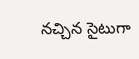నచ్చిన సైటుగా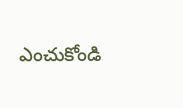ఎంచుకోండి